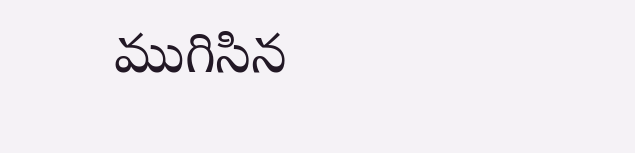ముగిసిన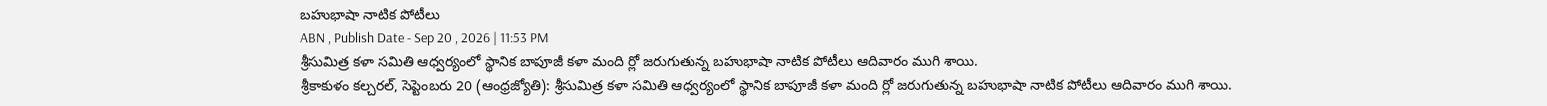బహుభాషా నాటిక పోటీలు
ABN , Publish Date - Sep 20 , 2026 | 11:53 PM
శ్రీసుమిత్ర కళా సమితి ఆధ్వర్యంలో స్థానిక బాపూజీ కళా మంది ర్లో జరుగుతున్న బహుభాషా నాటిక పోటీలు ఆదివారం ముగి శాయి.
శ్రీకాకుళం కల్చరల్, సెప్టెంబరు 20 (ఆంధ్రజ్యోతి): శ్రీసుమిత్ర కళా సమితి ఆధ్వర్యంలో స్థానిక బాపూజీ కళా మంది ర్లో జరుగుతున్న బహుభాషా నాటిక పోటీలు ఆదివారం ముగి శాయి.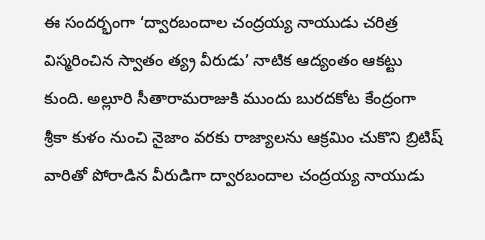ఈ సందర్భంగా ‘ద్వారబందాల చంద్రయ్య నాయుడు చరిత్ర విస్మరించిన స్వాతం త్య్ర వీరుడు’ నాటిక ఆద్యంతం ఆకట్టు కుంది. అల్లూరి సీతారామరాజుకి ముందు బురదకోట కేంద్రంగా శ్రీకా కుళం నుంచి నైజాం వరకు రాజ్యాలను ఆక్రమిం చుకొని బ్రిటిష్ వారితో పోరాడిన వీరుడిగా ద్వారబందాల చంద్రయ్య నాయుడు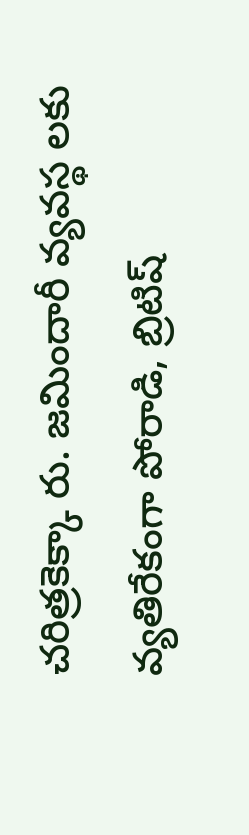చరిత్రకెక్కా రు. జమిందారీ వ్యవస్థ లకు వ్యతిరేకంగా పోరాడి, బ్రిటిష్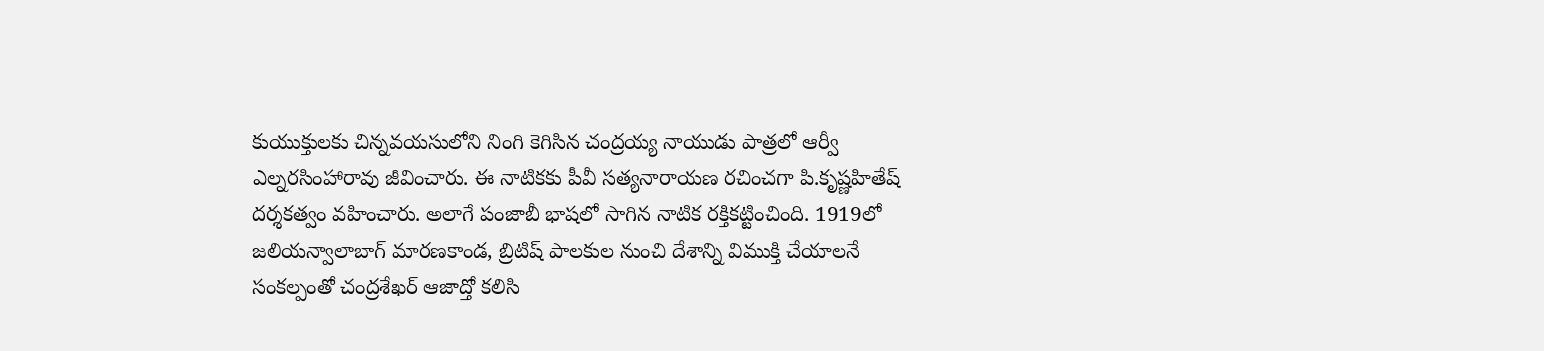కుయుక్తులకు చిన్నవయసులోని నింగి కెగిసిన చంద్రయ్య నాయుడు పాత్రలో ఆర్వీ ఎల్నరసింహారావు జీవించారు. ఈ నాటికకు పీవీ సత్యనారాయణ రచించగా పి.కృష్ణహితేష్ దర్శకత్వం వహించారు. అలాగే పంజాబీ భాషలో సాగిన నాటిక రక్తికట్టించింది. 1919లో జలియన్వాలాబాగ్ మారణకాండ, బ్రిటిష్ పాలకుల నుంచి దేశాన్ని విముక్తి చేయాలనే సంకల్పంతో చంద్రశేఖర్ ఆజాద్తో కలిసి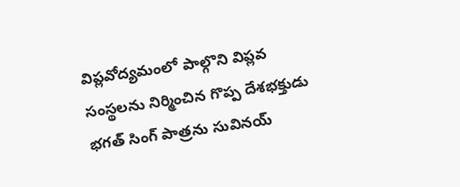విప్లవోద్యమంలో పాల్గొని విప్లవ సంస్థలను నిర్మించిన గొప్ప దేశభక్తుడు భగత్ సింగ్ పాత్రను సువినయ్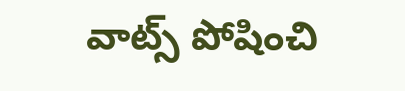వాట్స్ పోషించి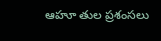ఆహూ తుల ప్రశంసలు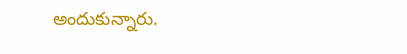అందుకున్నారు.